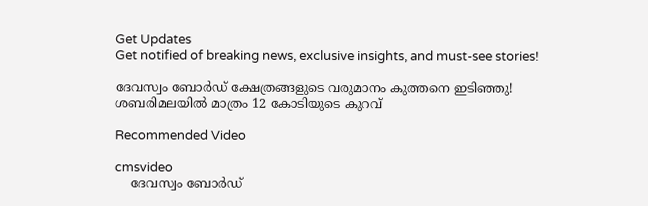Get Updates
Get notified of breaking news, exclusive insights, and must-see stories!

ദേവസ്വം ബോര്‍ഡ് ക്ഷേത്രങ്ങളുടെ വരുമാനം കുത്തനെ ഇടിഞ്ഞു! ശബരിമലയില്‍ മാത്രം 12 കോടിയുടെ കുറവ്

Recommended Video

cmsvideo
    ദേവസ്വം ബോര്‍ഡ്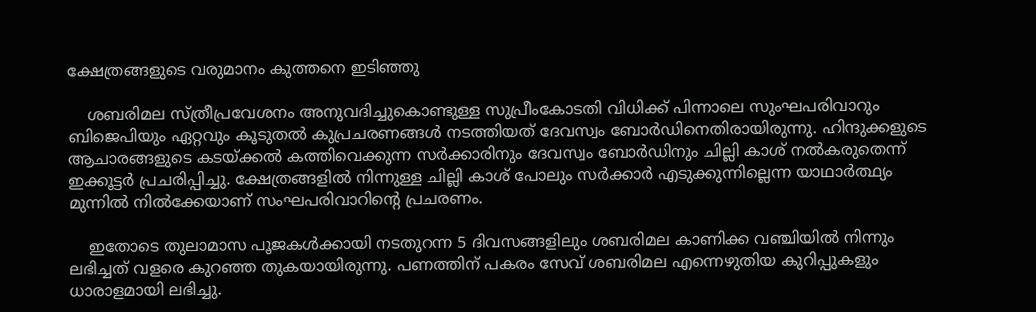ക്ഷേത്രങ്ങളുടെ വരുമാനം കുത്തനെ ഇടിഞ്ഞു

    ശബരിമല സ്ത്രീപ്രവേശനം അനുവദിച്ചുകൊണ്ടുള്ള സുപ്രീംകോടതി വിധിക്ക് പിന്നാലെ സുംഘപരിവാറും ബിജെപിയും ഏറ്റവും കൂടുതല്‍ കുപ്രചരണങ്ങള്‍ നടത്തിയത് ദേവസ്വം ബോര്‍ഡിനെതിരായിരുന്നു. ഹിന്ദുക്കളുടെ ആചാരങ്ങളുടെ കടയ്ക്കല്‍ കത്തിവെക്കുന്ന സര്‍ക്കാരിനും ദേവസ്വം ബോര്‍ഡിനും ചില്ലി കാശ് നല്‍കരുതെന്ന് ഇക്കൂട്ടര്‍ പ്രചരിപ്പിച്ചു. ക്ഷേത്രങ്ങളില്‍ നിന്നുള്ള ചില്ലി കാശ് പോലും സര്‍ക്കാര്‍ എടുക്കുന്നില്ലെന്ന യാഥാര്‍ത്ഥ്യം മുന്നില്‍ നില്‍ക്കേയാണ് സംഘപരിവാറിന്‍റെ പ്രചരണം.

    ഇതോടെ തുലാമാസ പൂജകള്‍ക്കായി നടതുറന്ന 5 ദിവസങ്ങളിലും ശബരിമല കാണിക്ക വഞ്ചിയില്‍ നിന്നും ലഭിച്ചത് വളരെ കുറഞ്ഞ തുകയായിരുന്നു. പണത്തിന് പകരം സേവ് ശബരിമല എന്നെഴുതിയ കുറിപ്പുകളും ധാരാളമായി ലഭിച്ചു.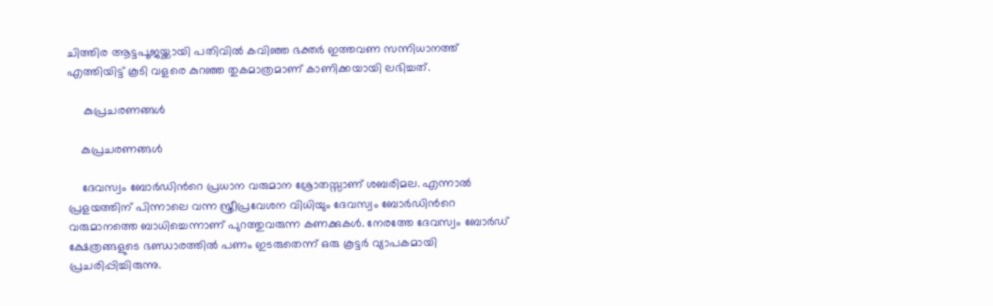ചിത്തിര ആട്ടപൂജയ്ക്കായി പതിവില്‍ കവിഞ്ഞ ഭക്തര്‍ ഇത്തവണ സന്നിധാനത്ത് എത്തിയിട്ട് കൂടി വളരെ കുറഞ്ഞ തുകമാത്രമാണ് കാണിക്കയായി ലഭിച്ചത്.

     കുപ്രചരണങ്ങള്‍

    കുപ്രചരണങ്ങള്‍

    ദേവസ്വം ബോര്‍ഡിന്‍റെ പ്രധാന വരുമാന ശ്രോതസ്സാണ് ശബരിമല. എന്നാല്‍ പ്രളയത്തിന് പിന്നാലെ വന്ന സ്ത്രീപ്രവേശന വിധിയും ദേവസ്വം ബോര്‍ഡിന്‍റെ വരുമാനത്തെ ബാധിച്ചെന്നാണ് പുറത്തുവരുന്ന കണക്കുകള്‍. നേരത്തേ ദേവസ്വം ബോര്‍ഡ് ക്ഷേത്രങ്ങളുടെ ഭണ്ഡാരത്തില്‍ പണം ഇടരുതെന്ന് ഒരു കൂട്ടര്‍ വ്യാപകമായി പ്രചരിപ്പിച്ചിരുന്നു.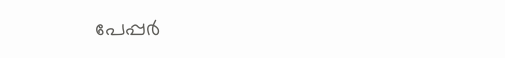പേപ്പര്‍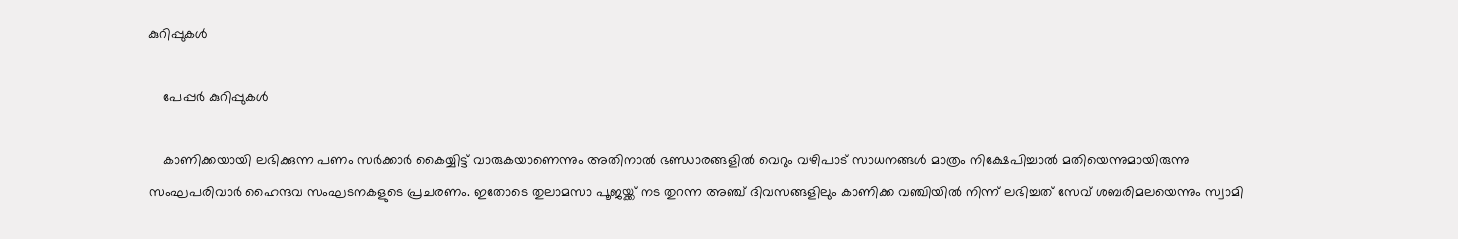കുറിപ്പുകള്‍

    പേപ്പര്‍ കുറിപ്പുകള്‍

    കാണിക്കയായി ലഭിക്കുന്ന പണം സര്‍ക്കാര്‍ കൈയ്യിട്ട് വാരുകയാണെന്നും അതിനാല്‍ ഭണ്ഡാരങ്ങളില്‍ വെറും വഴിപാട് സാധനങ്ങള്‍ മാത്രം നിക്ഷേപിച്ചാല്‍ മതിയെന്നുമായിരുന്നു സംഘപരിവാര്‍ ഹൈന്ദവ സംഘടനകളുടെ പ്രചരണം. ഇതോടെ തുലാമസാ പൂജയ്ക്ക് നട തുറന്ന അഞ്ച് ദിവസങ്ങളിലും കാണിക്ക വഞ്ചിയില്‍ നിന്ന് ലഭിച്ചത് സേവ് ശബരിമലയെന്നും സ്വാമി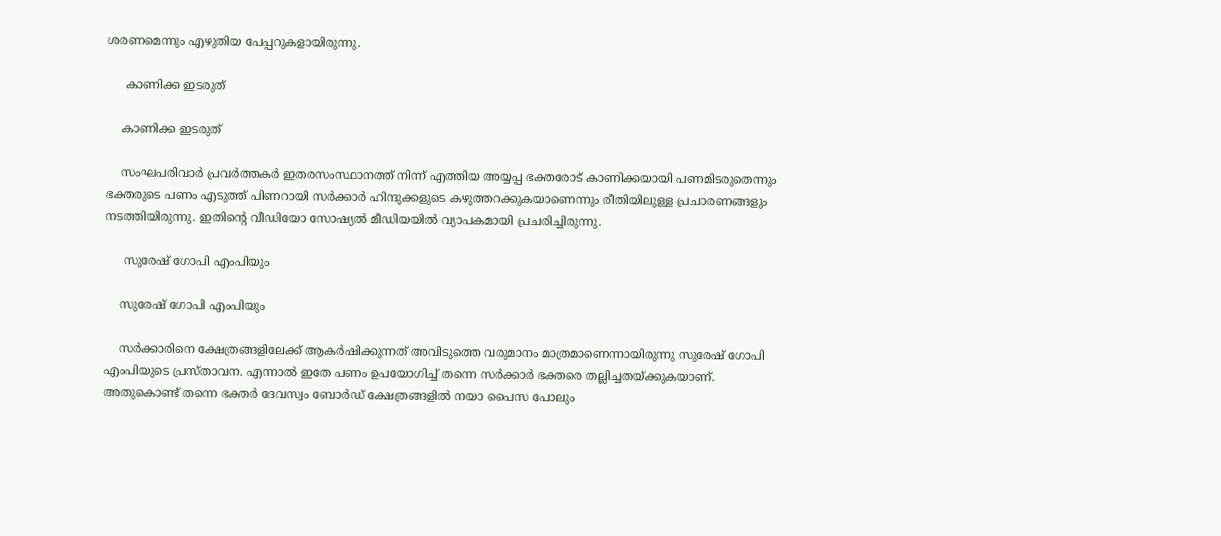ശരണമെന്നും എഴുതിയ പേപ്പറുകളായിരുന്നു.

     കാണിക്ക ഇടരുത്

    കാണിക്ക ഇടരുത്

    സംഘപരിവാര്‍ പ്രവര്‍ത്തകര്‍ ഇതരസംസ്ഥാനത്ത് നിന്ന് എത്തിയ അയ്യപ്പ ഭക്തരോട് കാണിക്കയായി പണമിടരുതെന്നും ഭക്തരുടെ പണം എടുത്ത് പിണറായി സര്‍ക്കാര്‍ ഹിന്ദുക്കളുടെ കഴുത്തറക്കുകയാണെന്നും രീതിയിലുള്ള പ്രചാരണങ്ങളും നടത്തിയിരുന്നു. ഇതിന്‍റെ വീഡിയോ സോഷ്യല്‍ മീഡിയയില്‍ വ്യാപകമായി പ്രചരിച്ചിരുന്നു.

     സുരേഷ് ഗോപി എംപിയും

    സുരേഷ് ഗോപി എംപിയും

    സര്‍ക്കാരിനെ ക്ഷേത്രങ്ങളിലേക്ക് ആകര്‍ഷിക്കുന്നത് അവിടുത്തെ വരുമാനം മാത്രമാണെന്നായിരുന്നു സുരേഷ് ഗോപി എംപിയുടെ പ്രസ്താവന. എന്നാല്‍ ഇതേ പണം ഉപയോഗിച്ച് തന്നെ സര്‍ക്കാര്‍ ഭക്തരെ തല്ലിച്ചതയ്ക്കുകയാണ്. അതുകൊണ്ട് തന്നെ ഭക്തര്‍ ദേവസ്വം ബോര്‍ഡ് ക്ഷേത്രങ്ങളില്‍ നയാ പൈസ പോലും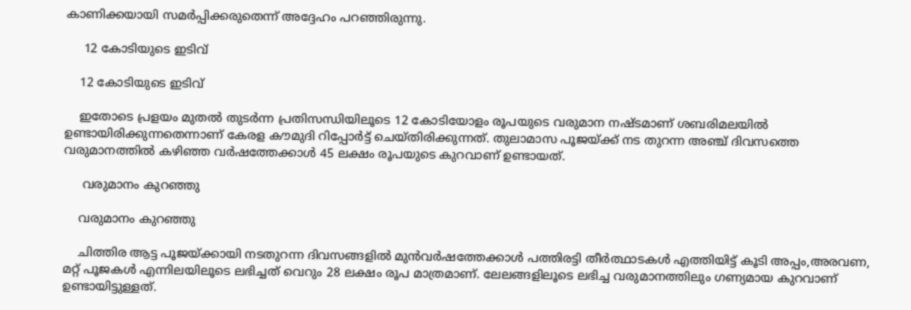കാണിക്കയായി സമര്‍പ്പിക്കരുതെന്ന് അദ്ദേഹം പറഞ്ഞിരുന്നു.

     12 കോടിയുടെ ഇടിവ്

    12 കോടിയുടെ ഇടിവ്

    ഇതോടെ പ്രളയം മുതല്‍ തുടര്‍ന്ന പ്രതിസന്ധിയിലൂടെ 12 കോടിയോളം രൂപയുടെ വരുമാന നഷ്ടമാണ് ശബരിമലയില്‍ ഉണ്ടായിരിക്കുന്നതെന്നാണ് കേരള കൗമുദി റിപ്പോര്‍ട്ട് ചെയ്തിരിക്കുന്നത്. തുലാമാസ പൂജയ്ക്ക് നട തുറന്ന അഞ്ച് ദിവസത്തെ വരുമാനത്തില്‍ കഴിഞ്ഞ വര്‍ഷത്തേക്കാള്‍ 45 ലക്ഷം രൂപയുടെ കുറവാണ് ഉണ്ടായത്.

     വരുമാനം കുറഞ്ഞു

    വരുമാനം കുറഞ്ഞു

    ചിത്തിര ആട്ട പൂജയ്ക്കായി നടതുറന്ന ദിവസങ്ങളില്‍ മുന്‍വര്‍ഷത്തേക്കാള്‍ പത്തിരട്ടി തീര്‍ത്ഥാടകള്‍ എത്തിയിട്ട് കൂടി അപ്പം,അരവണ, മറ്റ് പൂജകള്‍ എന്നിലയിലൂടെ ലഭിച്ചത് വെറും 28 ലക്ഷം രൂപ മാത്രമാണ്. ലേലങ്ങളിലൂടെ ലഭിച്ച വരുമാനത്തിലും ഗണ്യമായ കുറവാണ് ഉണ്ടായിട്ടുള്ളത്.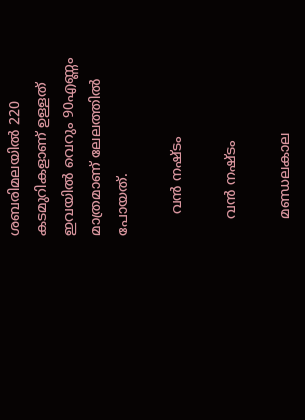ശബരിമലയില്‍ 220 കടമുറികളാണ് ഉള്ളത് ഇവയില്‍ വെറും 90എണ്ണം മാത്രമാണ് ലേലത്തില്‍ പോയത്.

     വന്‍ നഷ്ടം

    വന്‍ നഷ്ടം

    മണ്ഡലകാല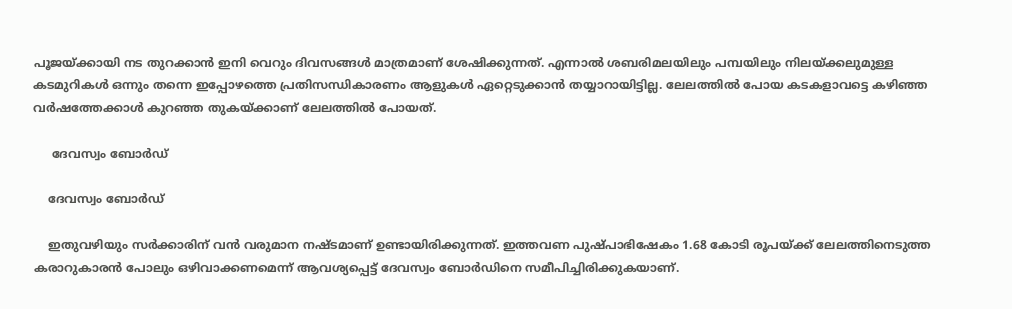പൂജയ്ക്കായി നട തുറക്കാന്‍ ഇനി വെറും ദിവസങ്ങള്‍ മാത്രമാണ് ശേഷിക്കുന്നത്. എന്നാല്‍ ശബരിമലയിലും പമ്പയിലും നിലയ്ക്കലുമുള്ള കടമുറികള്‍ ഒന്നും തന്നെ ഇപ്പോഴത്തെ പ്രതിസന്ധികാരണം ആളുകള്‍ ഏറ്റെടുക്കാന്‍ തയ്യാറായിട്ടില്ല. ലേലത്തില്‍ പോയ കടകളാവട്ടെ കഴിഞ്ഞ വര്‍ഷത്തേക്കാള്‍ കുറഞ്ഞ തുകയ്ക്കാണ് ലേലത്തില്‍ പോയത്.

     ദേവസ്വം ബോര്‍ഡ്

    ദേവസ്വം ബോര്‍ഡ്

    ഇതുവഴിയും സര്‍ക്കാരിന് വന്‍ വരുമാന നഷ്ടമാണ് ഉണ്ടായിരിക്കുന്നത്. ഇത്തവണ പുഷ്പാഭിഷേകം 1.68 കോടി രൂപയ്ക്ക് ലേലത്തിനെടുത്ത കരാറുകാരന്‍ പോലും ഒഴിവാക്കണമെന്ന് ആവശ്യപ്പെട്ട് ദേവസ്വം ബോര്‍ഡിനെ സമീപിച്ചിരിക്കുകയാണ്.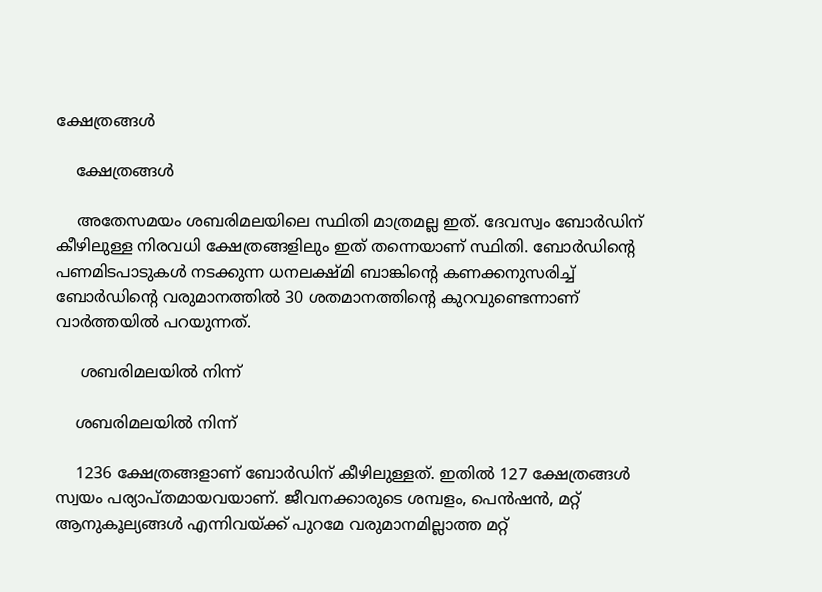ക്ഷേത്രങ്ങള്‍

    ക്ഷേത്രങ്ങള്‍

    അതേസമയം ശബരിമലയിലെ സ്ഥിതി മാത്രമല്ല ഇത്. ദേവസ്വം ബോര്‍ഡിന് കീഴിലുള്ള നിരവധി ക്ഷേത്രങ്ങളിലും ഇത് തന്നെയാണ് സ്ഥിതി. ബോര്‍ഡിന്‍റെ പണമിടപാടുകള്‍ നടക്കുന്ന ധനലക്ഷ്മി ബാങ്കിന്‍റെ കണക്കനുസരിച്ച് ബോര്‍ഡിന്‍റെ വരുമാനത്തില്‍ 30 ശതമാനത്തിന്‍റെ കുറവുണ്ടെന്നാണ് വാര്‍ത്തയില്‍ പറയുന്നത്.

     ശബരിമലയില്‍ നിന്ന്

    ശബരിമലയില്‍ നിന്ന്

    1236 ക്ഷേത്രങ്ങളാണ് ബോര്‍ഡിന് കീഴിലുള്ളത്. ഇതില്‍ 127 ക്ഷേത്രങ്ങള്‍ സ്വയം പര്യാപ്തമായവയാണ്. ജീവനക്കാരുടെ ശമ്പളം, പെൻഷൻ, മറ്റ് ആനുകൂല്യങ്ങൾ എന്നിവയ്ക്ക് പുറമേ വരുമാനമില്ലാത്ത മറ്റ്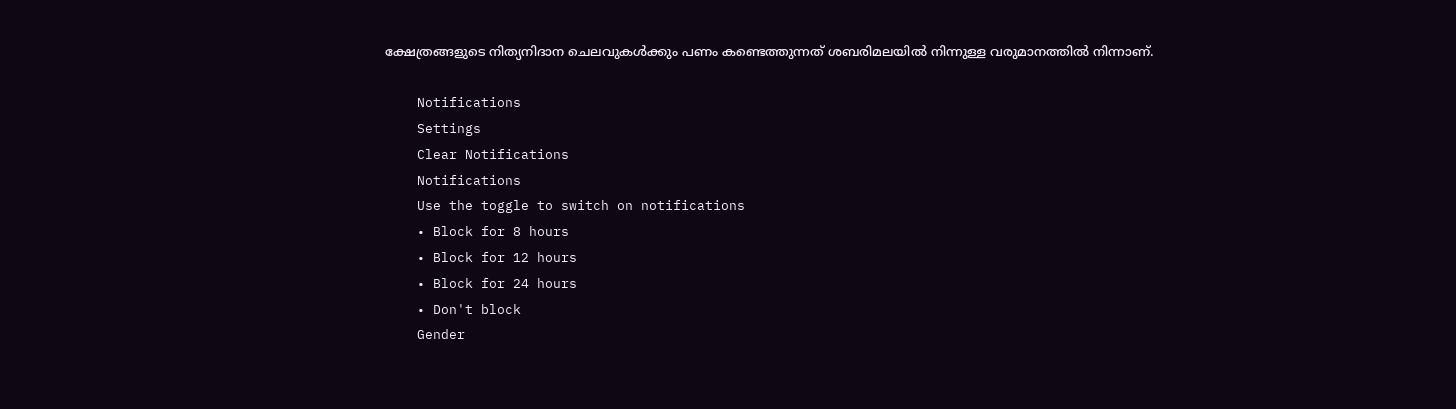ക്ഷേത്രങ്ങളുടെ നിത്യനിദാന ചെലവുകൾക്കും പണം കണ്ടെത്തുന്നത് ശബരിമലയിൽ നിന്നുള്ള വരുമാനത്തിൽ നിന്നാണ്.

    Notifications
    Settings
    Clear Notifications
    Notifications
    Use the toggle to switch on notifications
    • Block for 8 hours
    • Block for 12 hours
    • Block for 24 hours
    • Don't block
    Gender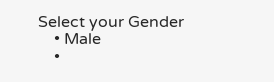Select your Gender
    • Male
    •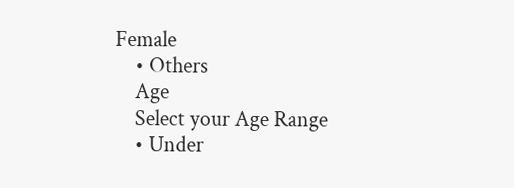Female
    • Others
    Age
    Select your Age Range
    • Under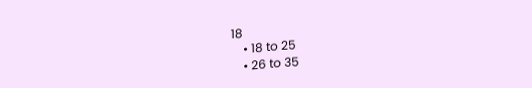18
    • 18 to 25
    • 26 to 35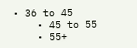• 36 to 45
    • 45 to 55
    • 55+